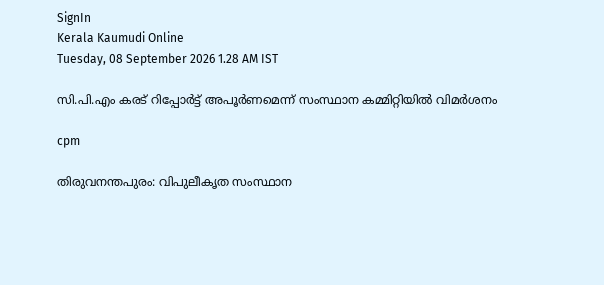SignIn
Kerala Kaumudi Online
Tuesday, 08 September 2026 1.28 AM IST

സി.പി.എം കരട് റിപ്പോർട്ട് അപൂർണമെന്ന് സംസ്ഥാന കമ്മിറ്റിയിൽ വിമർശനം

cpm

തിരുവനന്തപുരം: വിപുലീകൃത സംസ്ഥാന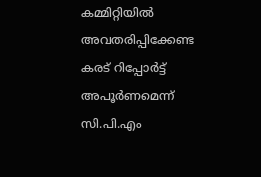കമ്മിറ്റിയിൽ അവതരിപ്പിക്കേണ്ട കരട് റിപ്പോർട്ട് അപൂർണമെന്ന് സി.പി.എം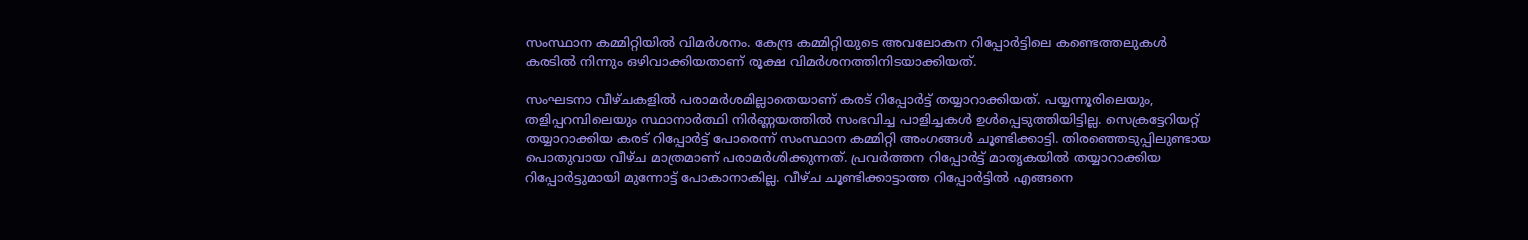സംസ്ഥാന കമ്മിറ്റിയിൽ വിമർശനം. കേന്ദ്ര കമ്മിറ്റിയുടെ അവലോകന റിപ്പോർട്ടിലെ കണ്ടെത്തലുകൾ കരടിൽ നിന്നും ഒഴിവാക്കിയതാണ് രൂക്ഷ വിമർശനത്തിനിടയാക്കിയത്.

സംഘടനാ വീഴ്ചകളിൽ പരാമർശമില്ലാതെയാണ് കരട് റിപ്പോർട്ട് തയ്യാറാക്കിയത്. പയ്യന്നൂരിലെയും, തളിപ്പറമ്പിലെയും സ്ഥാനാർത്ഥി നിർണ്ണയത്തിൽ സംഭവിച്ച പാളിച്ചകൾ ഉൾപ്പെടുത്തിയിട്ടില്ല. സെക്രട്ടേറിയറ്റ് തയ്യാറാക്കിയ കരട് റിപ്പോർട്ട് പോരെന്ന് സംസ്ഥാന കമ്മിറ്റി അംഗങ്ങൾ ചൂണ്ടിക്കാട്ടി. തിരഞ്ഞെടുപ്പിലുണ്ടായ പൊതുവായ വീഴ്ച മാത്രമാണ് പരാമർശിക്കുന്നത്. പ്രവർത്തന റിപ്പോർട്ട് മാതൃകയിൽ തയ്യാറാക്കിയ റിപ്പോർട്ടുമായി മുന്നോട്ട് പോകാനാകില്ല. വീഴ്ച ചൂണ്ടിക്കാട്ടാത്ത റിപ്പോർട്ടിൽ എങ്ങനെ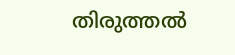തിരുത്തൽ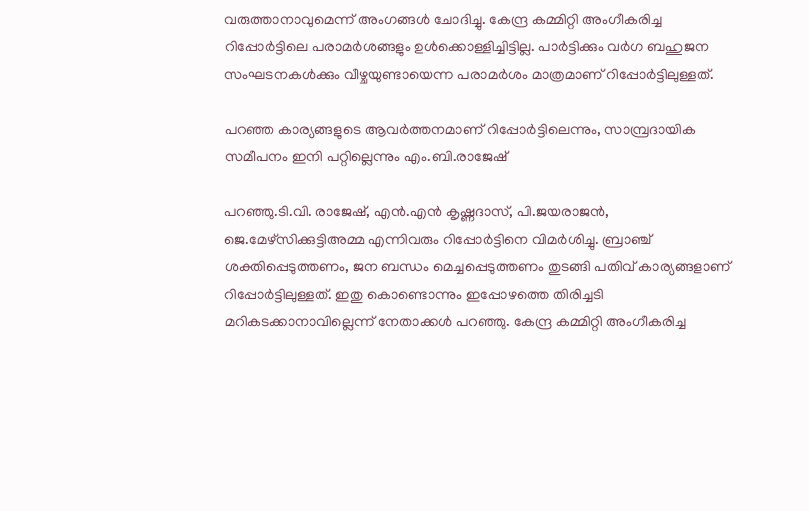വരുത്താനാവുമെന്ന് അംഗങ്ങൾ ചോദിച്ചു. കേന്ദ്ര കമ്മിറ്റി അംഗീകരിച്ച റിപ്പോർട്ടിലെ പരാമർശങ്ങളും ഉൾക്കൊള്ളിച്ചിട്ടില്ല. പാർട്ടിക്കും വർഗ ബഹുജന സംഘടനകൾക്കും വീഴ്ചയുണ്ടായെന്ന പരാമർശം മാത്രമാണ് റിപ്പോർട്ടിലുള്ളത്.

പറഞ്ഞ കാര്യങ്ങളുടെ ആവർത്തനമാണ് റിപ്പോർട്ടിലെന്നും, സാമ്പ്രദായിക സമീപനം ഇനി പറ്റില്ലെന്നും എം.ബി.രാജേഷ്

പറഞ്ഞു.ടി.വി. രാജേഷ്, എൻ.എൻ കൃഷ്ണദാസ്, പി.ജയരാജൻ, ജെ.മേഴ്സിക്കുട്ടിഅമ്മ എന്നിവരും റിപ്പോർട്ടിനെ വിമർശിച്ചു. ബ്രാഞ്ച് ശക്തിപ്പെടുത്തണം, ജന ബന്ധം മെച്ചപ്പെടുത്തണം തുടങ്ങി പതിവ് കാര്യങ്ങളാണ് റിപ്പോർട്ടിലുള്ളത്. ഇതു കൊണ്ടൊന്നും ഇപ്പോഴത്തെ തിരിച്ചടി മറികടക്കാനാവില്ലെന്ന് നേതാക്കൾ പറഞ്ഞു. കേന്ദ്ര കമ്മിറ്റി അംഗീകരിച്ച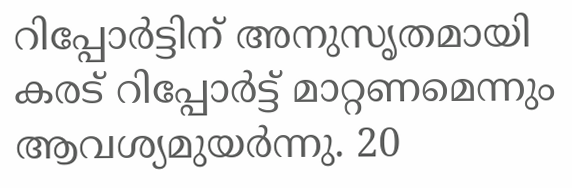റിപ്പോർട്ടിന് അനുസൃതമായി കരട് റിപ്പോർട്ട് മാറ്റണമെന്നും ആവശ്യമുയർന്നു. 20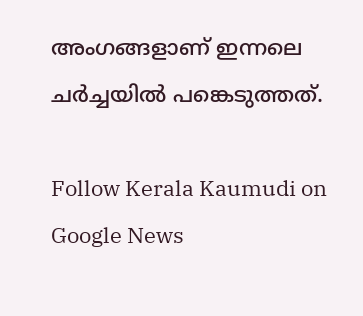അംഗങ്ങളാണ് ഇന്നലെ ചർച്ചയിൽ പങ്കെടുത്തത്.

Follow Kerala Kaumudi on Google News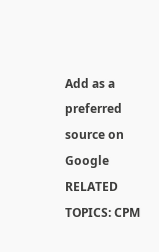Add as a preferred source on Google
RELATED TOPICS: CPM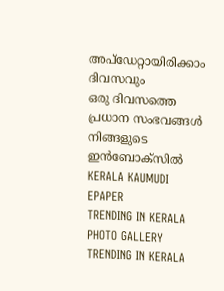അപ്ഡേറ്റായിരിക്കാം ദിവസവും
ഒരു ദിവസത്തെ പ്രധാന സംഭവങ്ങൾ നിങ്ങളുടെ ഇൻബോക്സിൽ
KERALA KAUMUDI EPAPER
TRENDING IN KERALA
PHOTO GALLERY
TRENDING IN KERALA